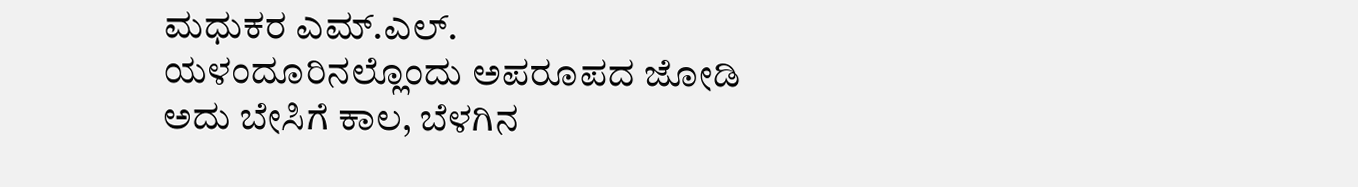ಮಧುಕರ ಎಮ್.ಎಲ್.
ಯಳಂದೂರಿನಲ್ಲೊಂದು ಅಪರೂಪದ ಜೋಡಿ
ಅದು ಬೇಸಿಗೆ ಕಾಲ, ಬೆಳಗಿನ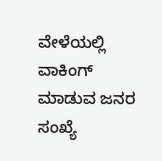ವೇಳೆಯಲ್ಲಿ ವಾಕಿಂಗ್ ಮಾಡುವ ಜನರ ಸಂಖ್ಯೆ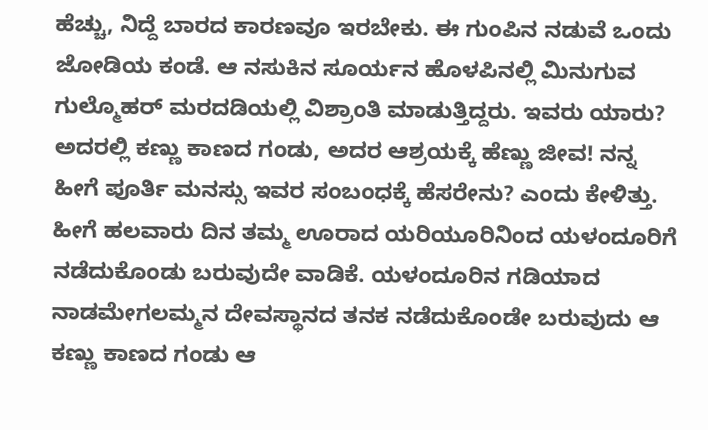ಹೆಚ್ಚು, ನಿದ್ದೆ ಬಾರದ ಕಾರಣವೂ ಇರಬೇಕು. ಈ ಗುಂಪಿನ ನಡುವೆ ಒಂದು ಜೋಡಿಯ ಕಂಡೆ. ಆ ನಸುಕಿನ ಸೂರ್ಯನ ಹೊಳಪಿನಲ್ಲಿ ಮಿನುಗುವ ಗುಲ್ಮೊಹರ್ ಮರದಡಿಯಲ್ಲಿ ವಿಶ್ರಾಂತಿ ಮಾಡುತ್ತಿದ್ದರು. ಇವರು ಯಾರು? ಅದರಲ್ಲಿ ಕಣ್ಣು ಕಾಣದ ಗಂಡು, ಅದರ ಆಶ್ರಯಕ್ಕೆ ಹೆಣ್ಣು ಜೀವ! ನನ್ನ ಹೀಗೆ ಪೂರ್ತಿ ಮನಸ್ಸು ಇವರ ಸಂಬಂಧಕ್ಕೆ ಹೆಸರೇನು? ಎಂದು ಕೇಳಿತ್ತು. ಹೀಗೆ ಹಲವಾರು ದಿನ ತಮ್ಮ ಊರಾದ ಯರಿಯೂರಿನಿಂದ ಯಳಂದೂರಿಗೆ ನಡೆದುಕೊಂಡು ಬರುವುದೇ ವಾಡಿಕೆ. ಯಳಂದೂರಿನ ಗಡಿಯಾದ ನಾಡಮೇಗಲಮ್ಮನ ದೇವಸ್ಥಾನದ ತನಕ ನಡೆದುಕೊಂಡೇ ಬರುವುದು ಆ ಕಣ್ಣು ಕಾಣದ ಗಂಡು ಆ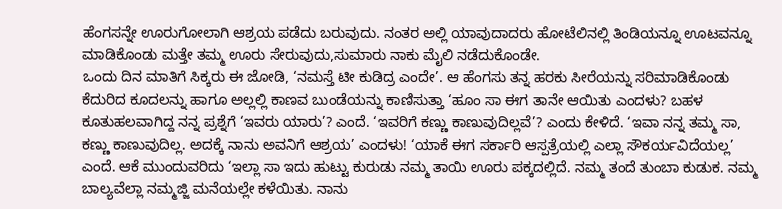ಹೆಂಗಸನ್ನೇ ಊರುಗೋಲಾಗಿ ಆಶ್ರಯ ಪಡೆದು ಬರುವುದು. ನಂತರ ಅಲ್ಲಿ ಯಾವುದಾದರು ಹೋಟೆಲಿನಲ್ಲಿ ತಿಂಡಿಯನ್ನೂ ಊಟವನ್ನೂ ಮಾಡಿಕೊಂಡು ಮತ್ತೇ ತಮ್ಮ ಊರು ಸೇರುವುದು,ಸುಮಾರು ನಾಕು ಮೈಲಿ ನಡೆದುಕೊಂಡೇ.
ಒಂದು ದಿನ ಮಾತಿಗೆ ಸಿಕ್ಕರು ಈ ಜೋಡಿ, ‘ನಮಸ್ತೆ ಟೀ ಕುಡಿದ್ರ ಎಂದೇ’. ಆ ಹೆಂಗಸು ತನ್ನ ಹರಕು ಸೀರೆಯನ್ನು ಸರಿಮಾಡಿಕೊಂಡು ಕೆದುರಿದ ಕೂದಲನ್ನು ಹಾಗೂ ಅಲ್ಲಲ್ಲಿ ಕಾಣವ ಬುಂಡೆಯನ್ನು ಕಾಣಿಸುತ್ತಾ ‘ಹೂಂ ಸಾ ಈಗ ತಾನೇ ಆಯಿತು ಎಂದಳು? ಬಹಳ ಕೂತುಹಲವಾಗಿದ್ದ ನನ್ನ ಪ್ರಶ್ನೆಗೆ ‘ಇವರು ಯಾರು’? ಎಂದೆ. ‘ಇವರಿಗೆ ಕಣ್ಣು ಕಾಣುವುದಿಲ್ಲವೆ’? ಎಂದು ಕೇಳಿದೆ. ‘ಇವಾ ನನ್ನ ತಮ್ಮ ಸಾ, ಕಣ್ಣು ಕಾಣುವುದಿಲ್ಲ. ಅದಕ್ಕೆ ನಾನು ಅವನಿಗೆ ಆಶ್ರಯ’ ಎಂದಳು! ‘ಯಾಕೆ ಈಗ ಸರ್ಕಾರಿ ಆಸ್ಪತ್ರೆಯಲ್ಲಿ ಎಲ್ಲಾ ಸೌಕರ್ಯವಿದೆಯಲ್ಲ’ ಎಂದೆ. ಆಕೆ ಮುಂದುವರಿದು ‘ಇಲ್ಲಾ ಸಾ ಇದು ಹುಟ್ಟು ಕುರುಡು ನಮ್ಮ ತಾಯಿ ಊರು ಪಕ್ಕದಲ್ಲಿದೆ. ನಮ್ಮ ತಂದೆ ತುಂಬಾ ಕುಡುಕ. ನಮ್ಮ ಬಾಲ್ಯವೆಲ್ಲಾ ನಮ್ಮಜ್ಜಿ ಮನೆಯಲ್ಲೇ ಕಳೆಯಿತು. ನಾನು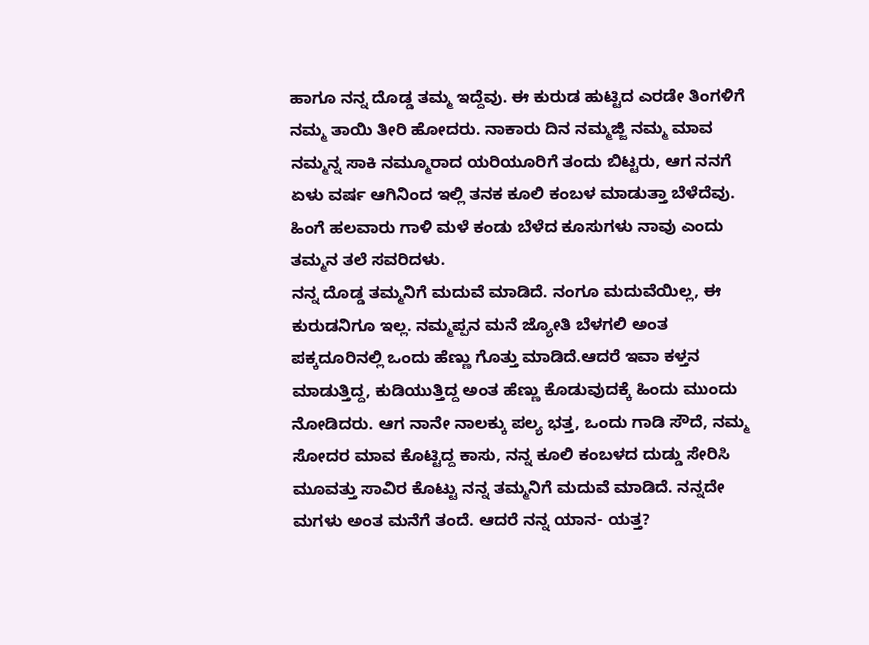ಹಾಗೂ ನನ್ನ ದೊಡ್ಡ ತಮ್ಮ ಇದ್ದೆವು. ಈ ಕುರುಡ ಹುಟ್ಟಿದ ಎರಡೇ ತಿಂಗಳಿಗೆ ನಮ್ಮ ತಾಯಿ ತೀರಿ ಹೋದರು. ನಾಕಾರು ದಿನ ನಮ್ಮಜ್ಜಿ ನಮ್ಮ ಮಾವ ನಮ್ಮನ್ನ ಸಾಕಿ ನಮ್ಮೂರಾದ ಯರಿಯೂರಿಗೆ ತಂದು ಬಿಟ್ಟರು, ಆಗ ನನಗೆ ಏಳು ವರ್ಷ ಆಗಿನಿಂದ ಇಲ್ಲಿ ತನಕ ಕೂಲಿ ಕಂಬಳ ಮಾಡುತ್ತಾ ಬೆಳೆದೆವು. ಹಿಂಗೆ ಹಲವಾರು ಗಾಳಿ ಮಳೆ ಕಂಡು ಬೆಳೆದ ಕೂಸುಗಳು ನಾವು ಎಂದು ತಮ್ಮನ ತಲೆ ಸವರಿದಳು.
ನನ್ನ ದೊಡ್ಡ ತಮ್ಮನಿಗೆ ಮದುವೆ ಮಾಡಿದೆ. ನಂಗೂ ಮದುವೆಯಿಲ್ಲ, ಈ ಕುರುಡನಿಗೂ ಇಲ್ಲ. ನಮ್ಮಪ್ಪನ ಮನೆ ಜ್ಯೋತಿ ಬೆಳಗಲಿ ಅಂತ ಪಕ್ಕದೂರಿನಲ್ಲಿ ಒಂದು ಹೆಣ್ಣು ಗೊತ್ತು ಮಾಡಿದೆ.ಆದರೆ ಇವಾ ಕಳ್ತನ ಮಾಡುತ್ತಿದ್ದ, ಕುಡಿಯುತ್ತಿದ್ದ ಅಂತ ಹೆಣ್ಣು ಕೊಡುವುದಕ್ಕೆ ಹಿಂದು ಮುಂದು ನೋಡಿದರು. ಆಗ ನಾನೇ ನಾಲಕ್ಕು ಪಲ್ಯ ಭತ್ತ, ಒಂದು ಗಾಡಿ ಸೌದೆ, ನಮ್ಮ ಸೋದರ ಮಾವ ಕೊಟ್ಟಿದ್ದ ಕಾಸು, ನನ್ನ ಕೂಲಿ ಕಂಬಳದ ದುಡ್ಡು ಸೇರಿಸಿ ಮೂವತ್ತು ಸಾವಿರ ಕೊಟ್ಟು ನನ್ನ ತಮ್ಮನಿಗೆ ಮದುವೆ ಮಾಡಿದೆ. ನನ್ನದೇ ಮಗಳು ಅಂತ ಮನೆಗೆ ತಂದೆ. ಆದರೆ ನನ್ನ ಯಾನ- ಯತ್ತ?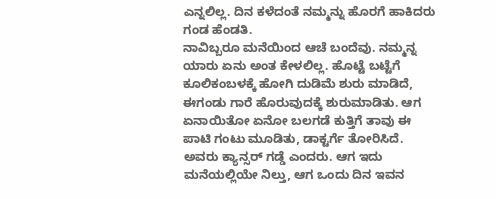ಎನ್ನಲಿಲ್ಲ. ದಿನ ಕಳೆದಂತೆ ನಮ್ಮನ್ನು ಹೊರಗೆ ಹಾಕಿದರು ಗಂಡ ಹೆಂಡತಿ.
ನಾವಿಬ್ಬರೂ ಮನೆಯಿಂದ ಆಚೆ ಬಂದೆವು. ನಮ್ಮನ್ನ ಯಾರು ಏನು ಅಂತ ಕೇಳಲಿಲ್ಲ. ಹೊಟ್ಟೆ ಬಟ್ಟೆಗೆ ಕೂಲಿಕಂಬಳಕ್ಕೆ ಹೋಗಿ ದುಡಿಮೆ ಶುರು ಮಾಡಿದೆ, ಈಗಂಡು ಗಾರೆ ಹೊರುವುದಕ್ಕೆ ಶುರುಮಾಡಿತು. ಆಗ ಏನಾಯಿತೋ ಏನೋ ಬಲಗಡೆ ಕುತ್ತಿಗೆ ತಾವು ಈ ಪಾಟಿ ಗಂಟು ಮೂಡಿತು, ಡಾಕ್ಟರ್ಗೆ ತೋರಿಸಿದೆ. ಅವರು ಕ್ಯಾನ್ಸರ್ ಗಡ್ಡೆ ಎಂದರು. ಆಗ ಇದು ಮನೆಯಲ್ಲಿಯೇ ನಿಲ್ತು, ಆಗ ಒಂದು ದಿನ ಇವನ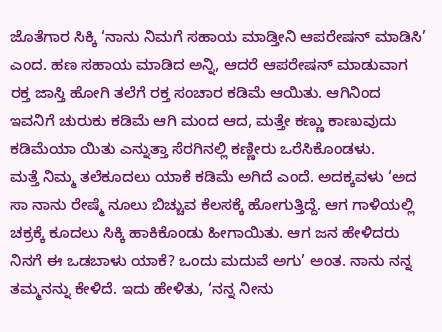ಜೊತೆಗಾರ ಸಿಕ್ಕಿ ‘ನಾನು ನಿಮಗೆ ಸಹಾಯ ಮಾಡ್ತೀನಿ ಆಪರೇಷನ್ ಮಾಡಿಸಿ’ ಎಂದ. ಹಣ ಸಹಾಯ ಮಾಡಿದ ಅನ್ನಿ, ಆದರೆ ಆಪರೇಷನ್ ಮಾಡುವಾಗ ರಕ್ತ ಜಾಸ್ತಿ ಹೋಗಿ ತಲೆಗೆ ರಕ್ತ ಸಂಚಾರ ಕಡಿಮೆ ಆಯಿತು. ಆಗಿನಿಂದ ಇವನಿಗೆ ಚುರುಕು ಕಡಿಮೆ ಆಗಿ ಮಂದ ಆದ, ಮತ್ತೇ ಕಣ್ಣು ಕಾಣುವುದು ಕಡಿಮೆಯಾ ಯಿತು ಎನ್ನುತ್ತಾ ಸೆರಗಿನಲ್ಲಿ ಕಣ್ಣೀರು ಒರೆಸಿಕೊಂಡಳು.
ಮತ್ತೆ ನಿಮ್ಮ ತಲೆಕೂದಲು ಯಾಕೆ ಕಡಿಮೆ ಅಗಿದೆ ಎಂದೆ. ಅದಕ್ಕವಳು ‘ಅದ ಸಾ ನಾನು ರೇಷ್ಮೆ ನೂಲು ಬಿಚ್ಚುವ ಕೆಲಸಕ್ಕೆ ಹೋಗುತ್ತಿದ್ದೆ. ಆಗ ಗಾಳಿಯಲ್ಲಿ ಚಕ್ರಕ್ಕೆ ಕೂದಲು ಸಿಕ್ಕಿ ಹಾಕಿಕೊಂಡು ಹೀಗಾಯಿತು. ಆಗ ಜನ ಹೇಳಿದರು ನಿನಗೆ ಈ ಒಡಬಾಳು ಯಾಕೆ? ಒಂದು ಮದುವೆ ಅಗು’ ಅಂತ. ನಾನು ನನ್ನ ತಮ್ಮನನ್ನು ಕೇಳಿದೆ. ಇದು ಹೇಳಿತು, ‘ನನ್ನ ನೀನು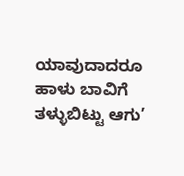ಯಾವುದಾದರೂ ಹಾಳು ಬಾವಿಗೆ ತಳ್ಳುಬಿಟ್ಟು ಆಗು’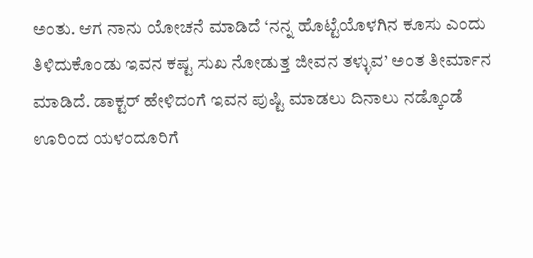ಅಂತು. ಆಗ ನಾನು ಯೋಚನೆ ಮಾಡಿದೆ ‘ನನ್ನ ಹೊಟ್ಟೆಯೊಳಗಿನ ಕೂಸು ಎಂದು ತಿಳಿದುಕೊಂಡು ಇವನ ಕಷ್ಟ ಸುಖ ನೋಡುತ್ತ ಜೀವನ ತಳ್ಳುವ’ ಅಂತ ತೀರ್ಮಾನ ಮಾಡಿದೆ. ಡಾಕ್ಟರ್ ಹೇಳಿದಂಗೆ ಇವನ ಪುಷ್ಟಿ ಮಾಡಲು ದಿನಾಲು ನಡ್ಕೊಂಡೆ ಊರಿಂದ ಯಳಂದೂರಿಗೆ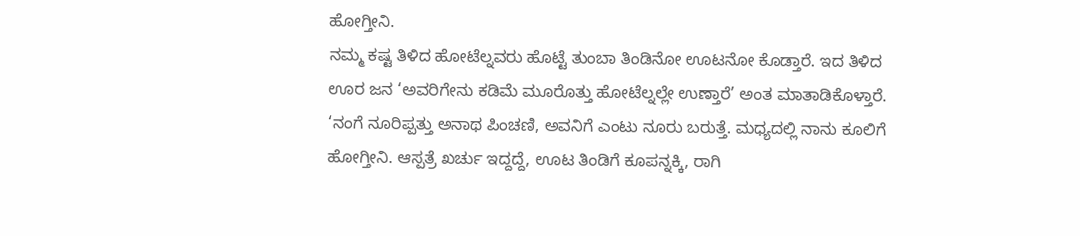ಹೋಗ್ತೀನಿ.
ನಮ್ಮ ಕಷ್ಟ ತಿಳಿದ ಹೋಟೆಲ್ನವರು ಹೊಟ್ಟೆ ತುಂಬಾ ತಿಂಡಿನೋ ಊಟನೋ ಕೊಡ್ತಾರೆ. ಇದ ತಿಳಿದ ಊರ ಜನ ‘ಅವರಿಗೇನು ಕಡಿಮೆ ಮೂರೊತ್ತು ಹೋಟೆಲ್ನಲ್ಲೇ ಉಣ್ತಾರೆ’ ಅಂತ ಮಾತಾಡಿಕೊಳ್ತಾರೆ. ‘ನಂಗೆ ನೂರಿಪ್ಪತ್ತು ಅನಾಥ ಪಿಂಚಣಿ, ಅವನಿಗೆ ಎಂಟು ನೂರು ಬರುತ್ತೆ. ಮಧ್ಯದಲ್ಲಿ ನಾನು ಕೂಲಿಗೆ ಹೋಗ್ತೀನಿ. ಆಸ್ಪತ್ರೆ ಖರ್ಚು ಇದ್ದದ್ದೆ, ಊಟ ತಿಂಡಿಗೆ ಕೂಪನ್ನಕ್ಕಿ, ರಾಗಿ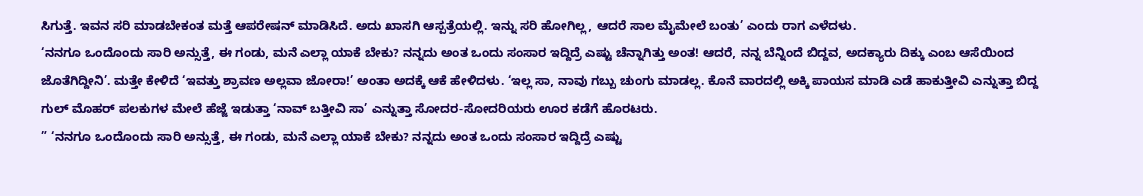ಸಿಗುತ್ತೆ. ಇವನ ಸರಿ ಮಾಡಬೇಕಂತ ಮತ್ತೆ ಆಪರೇಷನ್ ಮಾಡಿಸಿದೆ. ಅದು ಖಾಸಗಿ ಆಸ್ಪತ್ರೆಯಲ್ಲಿ. ಇನ್ನು ಸರಿ ಹೋಗಿಲ್ಲ, ಆದರೆ ಸಾಲ ಮೈಮೇಲೆ ಬಂತು’ ಎಂದು ರಾಗ ಎಳೆದಳು.
‘ನನಗೂ ಒಂದೊಂದು ಸಾರಿ ಅನ್ಸುತ್ತೆ, ಈ ಗಂಡು, ಮನೆ ಎಲ್ಲಾ ಯಾಕೆ ಬೇಕು? ನನ್ನದು ಅಂತ ಒಂದು ಸಂಸಾರ ಇದ್ದಿದ್ರೆ ಎಷ್ಟು ಚೆನ್ನಾಗಿತ್ತು ಅಂತ! ಆದರೆ, ನನ್ನ ಬೆನ್ನಿಂದೆ ಬಿದ್ದವ, ಅದಕ್ಯಾರು ದಿಕ್ಕು ಎಂಬ ಆಸೆಯಿಂದ ಜೊತೆಗಿದ್ದೀನಿ’. ಮತ್ತೇ ಕೇಳಿದೆ ‘ಇವತ್ತು ಶ್ರಾವಣ ಅಲ್ಲವಾ ಜೋರಾ!’ ಅಂತಾ ಅದಕ್ಕೆ ಆಕೆ ಹೇಳಿದಳು. ‘ಇಲ್ಲ ಸಾ, ನಾವು ಗಬ್ಬು ಚುಂಗು ಮಾಡಲ್ಲ. ಕೊನೆ ವಾರದಲ್ಲಿ ಅಕ್ಕಿ ಪಾಯಸ ಮಾಡಿ ಎಡೆ ಹಾಕುತ್ತೀವಿ ಎನ್ನುತ್ತಾ ಬಿದ್ದ ಗುಲ್ ಮೊಹರ್ ಪಲಕುಗಳ ಮೇಲೆ ಹೆಜ್ಜೆ ಇಡುತ್ತಾ ‘ನಾವ್ ಬತ್ತೀವಿ ಸಾ’ ಎನ್ನುತ್ತಾ ಸೋದರ-ಸೋದರಿಯರು ಊರ ಕಡೆಗೆ ಹೊರಟರು.
” ‘ನನಗೂ ಒಂದೊಂದು ಸಾರಿ ಅನ್ಸುತ್ತೆ, ಈ ಗಂಡು, ಮನೆ ಎಲ್ಲಾ ಯಾಕೆ ಬೇಕು? ನನ್ನದು ಅಂತ ಒಂದು ಸಂಸಾರ ಇದ್ದಿದ್ರೆ ಎಷ್ಟು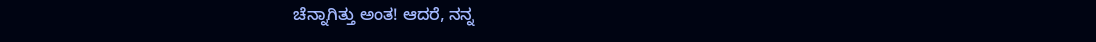ಚೆನ್ನಾಗಿತ್ತು ಅಂತ! ಆದರೆ, ನನ್ನ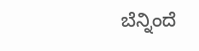ಬೆನ್ನಿಂದೆ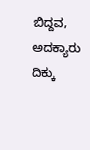ಬಿದ್ದವ, ಅದಕ್ಯಾರು ದಿಕ್ಕು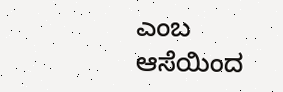ಎಂಬ ಆಸೆಯಿಂದ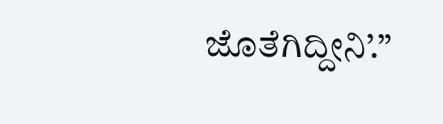ಜೊತೆಗಿದ್ದೀನಿ’.”